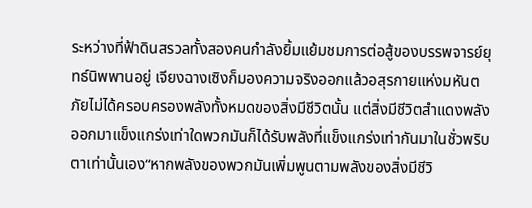ระหว่างที่ฟ้าดินสรวลทั้งสองคนกำลังยิ้มแย้มชมการต่อสู้ของบรรพจารย์ยุทธ์นิพพานอยู่ เจียงฉางเซิงก็มองความจริงออกแล้วอสุรกายแห่งมหันตภัยไม่ได้ครอบครองพลังทั้งหมดของสิ่งมีชีวิตนั้น แต่สิ่งมีชีวิตสำแดงพลังออกมาแข็งแกร่งเท่าใดพวกมันก็ได้รับพลังที่แข็งแกร่งเท่ากันมาในชั่วพริบตาเท่านั้นเอง“หากพลังของพวกมันเพิ่มพูนตามพลังของสิ่งมีชีวิ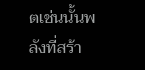ตเช่นนั้นพลังที่สร้า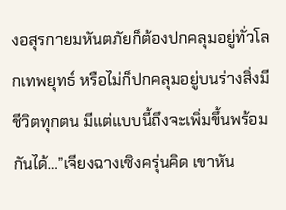งอสุรกายมหันตภัยก็ต้องปกคลุมอยู่ทั่วโลกเทพยุทธ์ หรือไม่ก็ปกคลุมอยู่บนร่างสิ่งมีชีวิตทุกตน มีแต่แบบนี้ถึงจะเพิ่มขึ้นพร้อมกันได้…”เจียงฉางเซิงครุ่นคิด เขาหัน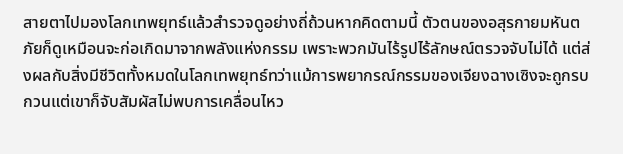สายตาไปมองโลกเทพยุทธ์แล้วสำรวจดูอย่างถี่ถ้วนหากคิดตามนี้ ตัวตนของอสุรกายมหันตภัยก็ดูเหมือนจะก่อเกิดมาจากพลังแห่งกรรม เพราะพวกมันไร้รูปไร้ลักษณ์ตรวจจับไม่ได้ แต่ส่งผลกับสิ่งมีชีวิตทั้งหมดในโลกเทพยุทธ์ทว่าแม้การพยากรณ์กรรมของเจียงฉางเซิงจะถูกรบกวนแต่เขาก็จับสัมผัสไม่พบการเคลื่อนไหว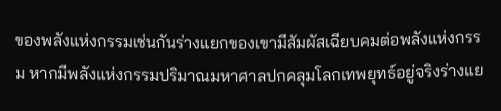ของพลังแห่งกรรมเช่นกันร่างแยกของเขามีสัมผัสเฉียบคมต่อพลังแห่งกรรม หากมีพลังแห่งกรรมปริมาณมหาศาลปกคลุมโลกเทพยุทธ์อยู่จริงร่างแย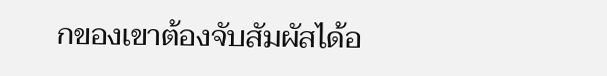กของเขาต้องจับสัมผัสได้อ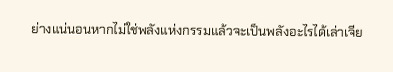ย่างแน่นอนหากไม่ใช่พลังแห่งกรรมแล้วจะเป็นพลังอะไรได้เล่าเจีย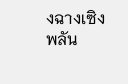งฉางเซิงพลัน